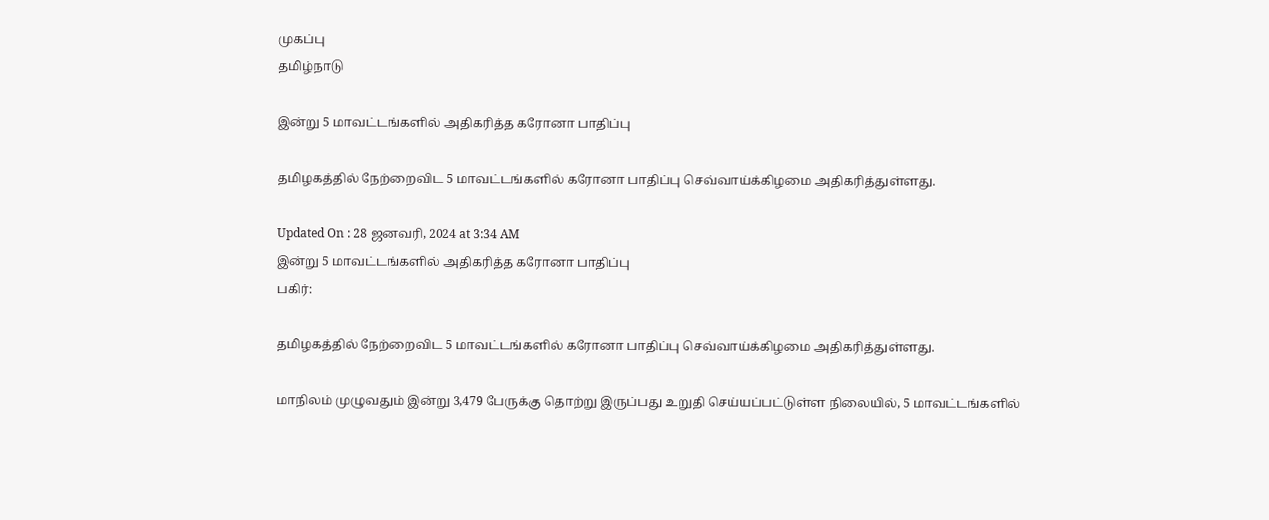முகப்பு
தமிழ்நாடு

இன்று 5 மாவட்டங்களில் அதிகரித்த கரோனா பாதிப்பு

தமிழகத்தில் நேற்றைவிட 5 மாவட்டங்களில் கரோனா பாதிப்பு செவ்வாய்க்கிழமை அதிகரித்துள்ளது.

Updated On : 28 ஜனவரி, 2024 at 3:34 AM
இன்று 5 மாவட்டங்களில் அதிகரித்த கரோனா பாதிப்பு
பகிர்:

தமிழகத்தில் நேற்றைவிட 5 மாவட்டங்களில் கரோனா பாதிப்பு செவ்வாய்க்கிழமை அதிகரித்துள்ளது.

மாநிலம் முழுவதும் இன்று 3,479 பேருக்கு தொற்று இருப்பது உறுதி செய்யப்பட்டுள்ள நிலையில், 5 மாவட்டங்களில்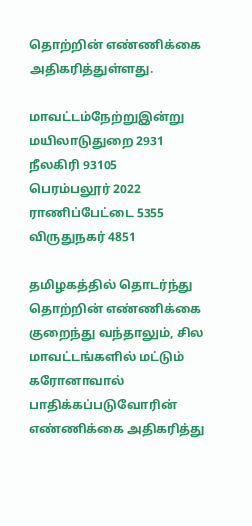தொற்றின் எண்ணிக்கை அதிகரித்துள்ளது.

மாவட்டம்நேற்றுஇன்று
மயிலாடுதுறை 2931
நீலகிரி 93105
பெரம்பலூர் 2022
ராணிப்பேட்டை 5355
விருதுநகர் 4851

தமிழகத்தில் தொடர்ந்து தொற்றின் எண்ணிக்கை குறைந்து வந்தாலும், சில மாவட்டங்களில் மட்டும் கரோனாவால் பாதிக்கப்படுவோரின் எண்ணிக்கை அதிகரித்து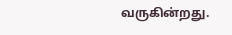வருகின்றது.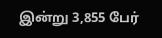இன்று 3,855 பேர்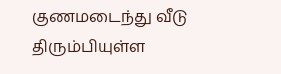குணமடைந்து வீடு திரும்பியுள்ள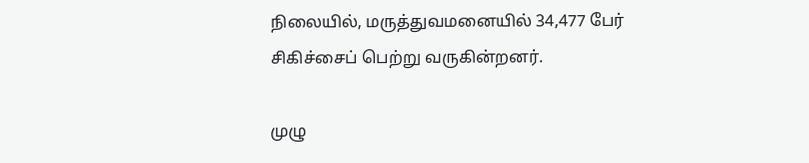நிலையில், மருத்துவமனையில் 34,477 பேர் சிகிச்சைப் பெற்று வருகின்றனர்.

முழு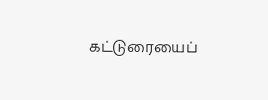கட்டுரையைப்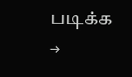படிக்க →